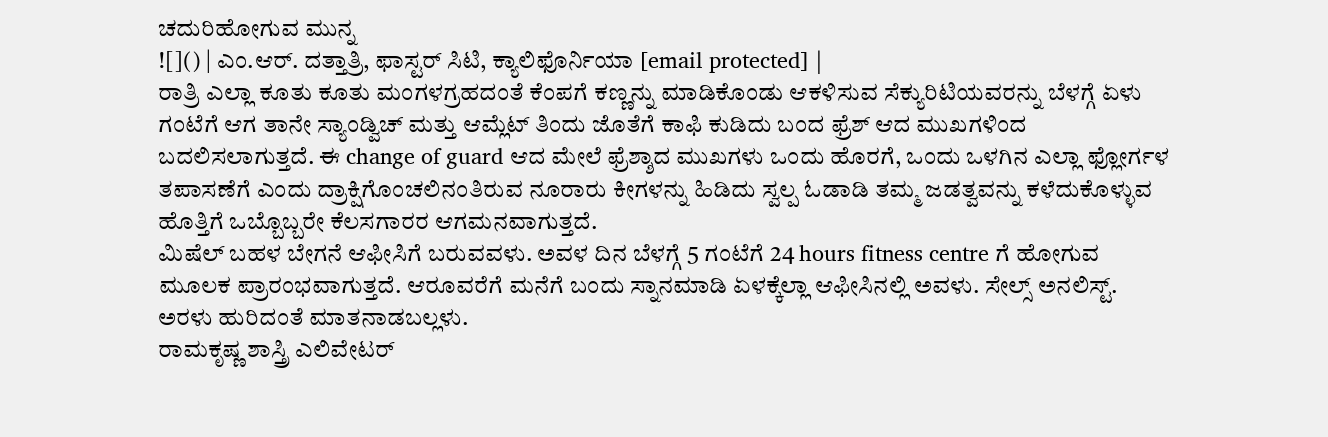ಚದುರಿಹೋಗುವ ಮುನ್ನ
![]() | ಎಂ.ಆರ್. ದತ್ತಾತ್ರಿ, ಫಾಸ್ಟರ್ ಸಿಟಿ, ಕ್ಯಾಲಿಫೊರ್ನಿಯಾ [email protected] |
ರಾತ್ರಿ ಎಲ್ಲಾ ಕೂತು ಕೂತು ಮಂಗಳಗ್ರಹದಂತೆ ಕೆಂಪಗೆ ಕಣ್ಣನ್ನು ಮಾಡಿಕೊಂಡು ಆಕಳಿಸುವ ಸೆಕ್ಯುರಿಟಿಯವರನ್ನು ಬೆಳಗ್ಗೆ ಏಳು ಗಂಟೆಗೆ ಆಗ ತಾನೇ ಸ್ಯಾಂಡ್ವಿಚ್ ಮತ್ತು ಆಮ್ಲೆಟ್ ತಿಂದು ಜೊತೆಗೆ ಕಾಫಿ ಕುಡಿದು ಬಂದ ಫ್ರೆಶ್ ಆದ ಮುಖಗಳಿಂದ ಬದಲಿಸಲಾಗುತ್ತದೆ. ಈ change of guard ಆದ ಮೇಲೆ ಫ್ರೆಶ್ಶಾದ ಮುಖಗಳು ಒಂದು ಹೊರಗೆ, ಒಂದು ಒಳಗಿನ ಎಲ್ಲಾ ಫ್ಲೋರ್ಗಳ ತಪಾಸಣೆಗೆ ಎಂದು ದ್ರಾಕ್ಷಿಗೊಂಚಲಿನಂತಿರುವ ನೂರಾರು ಕೀಗಳನ್ನು ಹಿಡಿದು ಸ್ವಲ್ಪ ಓಡಾಡಿ ತಮ್ಮ ಜಡತ್ವವನ್ನು ಕಳೆದುಕೊಳ್ಳುವ ಹೊತ್ತಿಗೆ ಒಬ್ಬೊಬ್ಬರೇ ಕೆಲಸಗಾರರ ಆಗಮನವಾಗುತ್ತದೆ.
ಮಿಷೆಲ್ ಬಹಳ ಬೇಗನೆ ಆಫೀಸಿಗೆ ಬರುವವಳು. ಅವಳ ದಿನ ಬೆಳಗ್ಗೆ 5 ಗಂಟೆಗೆ 24 hours fitness centre ಗೆ ಹೋಗುವ ಮೂಲಕ ಪ್ರಾರಂಭವಾಗುತ್ತದೆ. ಆರೂವರೆಗೆ ಮನೆಗೆ ಬಂದು ಸ್ನಾನಮಾಡಿ ಏಳಕ್ಕೆಲ್ಲಾ ಆಫೀಸಿನಲ್ಲಿ ಅವಳು. ಸೇಲ್ಸ್ ಅನಲಿಸ್ಟ್. ಅರಳು ಹುರಿದಂತೆ ಮಾತನಾಡಬಲ್ಲಳು.
ರಾಮಕೃಷ್ಣ ಶಾಸ್ತ್ರಿ ಎಲಿವೇಟರ್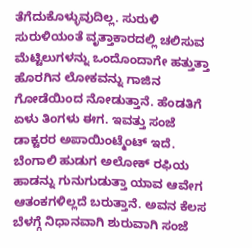ತೆಗೆದುಕೊಳ್ಳುವುದಿಲ್ಲ. ಸುರುಳಿ ಸುರುಳಿಯಂತೆ ವೃತ್ತಾಕಾರದಲ್ಲಿ ಚಲಿಸುವ ಮೆಟ್ಟಿಲುಗಳನ್ನು ಒಂದೊಂದಾಗೇ ಹತ್ತುತ್ತಾ ಹೊರಗಿನ ಲೋಕವನ್ನು ಗಾಜಿನ ಗೋಡೆಯಿಂದ ನೋಡುತ್ತಾನೆ. ಹೆಂಡತಿಗೆ ಏಳು ತಿಂಗಳು ಈಗ. ಇವತ್ತು ಸಂಜೆ ಡಾಕ್ಟರರ ಅಪಾಯಿಂಟ್ಮೆಂಟ್ ಇದೆ.
ಬೆಂಗಾಲಿ ಹುಡುಗ ಅಲೋಕ್ ರಫಿಯ ಹಾಡನ್ನು ಗುನುಗುಡುತ್ತಾ ಯಾವ ಆವೇಗ ಆತಂಕಗಳಿಲ್ಲದೆ ಬರುತ್ತಾನೆ. ಅವನ ಕೆಲಸ ಬೆಳಗ್ಗೆ ನಿಧಾನವಾಗಿ ಶುರುವಾಗಿ ಸಂಜೆ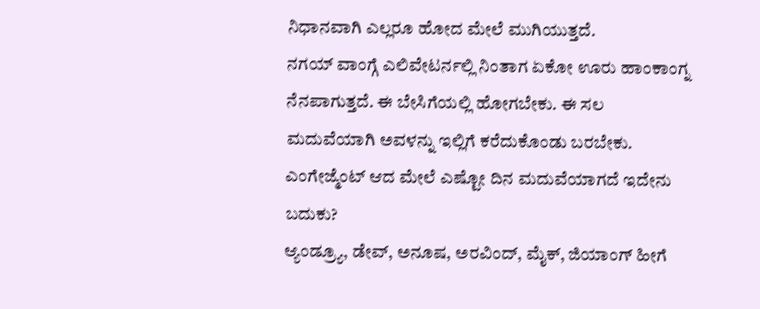ನಿಧಾನವಾಗಿ ಎಲ್ಲರೂ ಹೋದ ಮೇಲೆ ಮುಗಿಯುತ್ತದೆ.
ನಗಯ್ ವಾಂಗ್ಗೆ ಎಲಿವೇಟರ್ನಲ್ಲಿ ನಿಂತಾಗ ಏಕೋ ಊರು ಹಾಂಕಾಂಗ್ನ ನೆನಪಾಗುತ್ತದೆ. ಈ ಬೇಸಿಗೆಯಲ್ಲಿ ಹೋಗಬೇಕು. ಈ ಸಲ ಮದುವೆಯಾಗಿ ಅವಳನ್ನು ಇಲ್ಲಿಗೆ ಕರೆದುಕೊಂಡು ಬರಬೇಕು. ಎಂಗೇಜ್ಮೆಂಟ್ ಆದ ಮೇಲೆ ಎಷ್ಟೋ ದಿನ ಮದುವೆಯಾಗದೆ ಇದೇನು ಬದುಕು?
ಆ್ಯಂಡ್ರ್ಯೂ, ಡೇವ್, ಅನೂಷ, ಅರವಿಂದ್, ಮೈಕ್, ಜಿಯಾಂಗ್ ಹೀಗೆ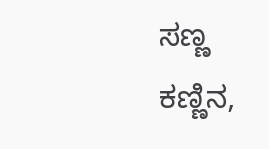ಸಣ್ಣ ಕಣ್ಣಿನ,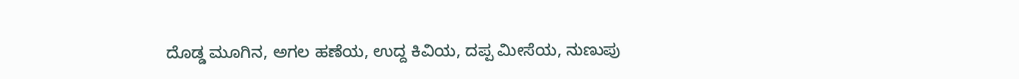ದೊಡ್ಡ ಮೂಗಿನ, ಅಗಲ ಹಣೆಯ, ಉದ್ದ ಕಿವಿಯ, ದಪ್ಪ ಮೀಸೆಯ, ನುಣುಪು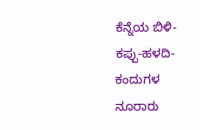ಕೆನ್ನೆಯ ಬಿಳಿ-ಕಪ್ಪು-ಹಳದಿ-ಕಂದುಗಳ ನೂರಾರು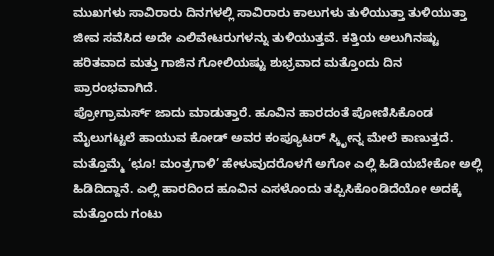ಮುಖಗಳು ಸಾವಿರಾರು ದಿನಗಳಲ್ಲಿ ಸಾವಿರಾರು ಕಾಲುಗಳು ತುಳಿಯುತ್ತಾ ತುಳಿಯುತ್ತಾ ಜೀವ ಸವೆಸಿದ ಅದೇ ಎಲಿವೇಟರುಗಳನ್ನು ತುಳಿಯುತ್ತವೆ. ಕತ್ತಿಯ ಅಲುಗಿನಷ್ಟು ಹರಿತವಾದ ಮತ್ತು ಗಾಜಿನ ಗೋಲಿಯಷ್ಟು ಶುಭ್ರವಾದ ಮತ್ತೊಂದು ದಿನ ಪ್ರಾರಂಭವಾಗಿದೆ.
ಪ್ರೋಗ್ರಾಮರ್ಸ್ ಜಾದು ಮಾಡುತ್ತಾರೆ. ಹೂವಿನ ಹಾರದಂತೆ ಪೋಣಿಸಿಕೊಂಡ ಮೈಲುಗಟ್ಟಲೆ ಹಾಯುವ ಕೋಡ್ ಅವರ ಕಂಪ್ಯೂಟರ್ ಸ್ಕಿೃೕನ್ನ ಮೇಲೆ ಕಾಣುತ್ತದೆ. ಮತ್ತೊಮ್ಮೆ ‘ಛೂ! ಮಂತ್ರಗಾಳಿ’ ಹೇಳುವುದರೊಳಗೆ ಅಗೋ ಎಲ್ಲಿ ಹಿಡಿಯಬೇಕೋ ಅಲ್ಲಿ ಹಿಡಿದಿದ್ದಾನೆ. ಎಲ್ಲಿ ಹಾರದಿಂದ ಹೂವಿನ ಎಸಳೊಂದು ತಪ್ಪಿಸಿಕೊಂಡಿದೆಯೋ ಅದಕ್ಕೆ ಮತ್ತೊಂದು ಗಂಟು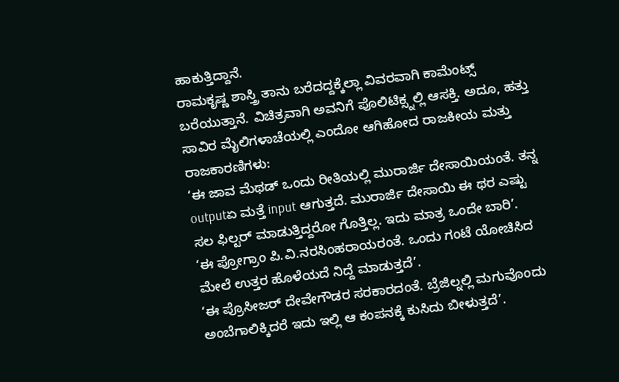ಹಾಕುತ್ತಿದ್ದಾನೆ.
ರಾಮಕೃಷ್ಣ ಶಾಸ್ತ್ರಿ ತಾನು ಬರೆದದ್ದಕ್ಕೆಲ್ಲಾ ವಿವರವಾಗಿ ಕಾಮೆಂಟ್ಸ್ ಬರೆಯುತ್ತಾನೆ. ವಿಚಿತ್ರವಾಗಿ ಅವನಿಗೆ ಪೊಲಿಟಿಕ್ಸ್ನಲ್ಲಿ ಆಸಕ್ತಿ. ಅದೂ, ಹತ್ತು ಸಾವಿರ ಮೈಲಿಗಳಾಚೆಯಲ್ಲಿ ಎಂದೋ ಆಗಿಹೋದ ರಾಜಕೀಯ ಮತ್ತು ರಾಜಕಾರಣಿಗಳು:
‘ಈ ಜಾವ ಮೆಥಡ್ ಒಂದು ರೀತಿಯಲ್ಲಿ ಮುರಾರ್ಜಿ ದೇಸಾಯಿಯಂತೆ. ತನ್ನ outputಏ ಮತ್ತೆ input ಆಗುತ್ತದೆ. ಮುರಾರ್ಜಿ ದೇಸಾಯಿ ಈ ಥರ ಎಷ್ಟು ಸಲ ಫಿಲ್ಟರ್ ಮಾಡುತ್ತಿದ್ದರೋ ಗೊತ್ತಿಲ್ಲ. ಇದು ಮಾತ್ರ ಒಂದೇ ಬಾರಿ’.
‘ಈ ಪ್ರೋಗ್ರಾಂ ಪಿ.ವಿ.ನರಸಿಂಹರಾಯರಂತೆ. ಒಂದು ಗಂಟೆ ಯೋಚಿಸಿದ ಮೇಲೆ ಉತ್ತರ ಹೊಳೆಯದೆ ನಿದ್ದೆ ಮಾಡುತ್ತದೆ’.
‘ಈ ಪ್ರೊಸೀಜರ್ ದೇವೇಗೌಡರ ಸರಕಾರದಂತೆ. ಬ್ರೆಜಿಲ್ನಲ್ಲಿ ಮಗುವೊಂದು ಅಂಬೆಗಾಲಿಕ್ಕಿದರೆ ಇದು ಇಲ್ಲಿ ಆ ಕಂಪನಕ್ಕೆ ಕುಸಿದು ಬೀಳುತ್ತದೆ’.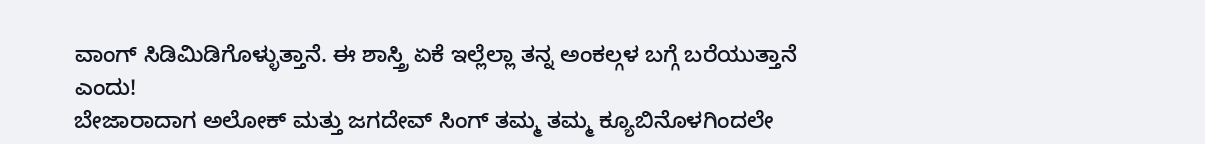ವಾಂಗ್ ಸಿಡಿಮಿಡಿಗೊಳ್ಳುತ್ತಾನೆ. ಈ ಶಾಸ್ತ್ರಿ ಏಕೆ ಇಲ್ಲೆಲ್ಲಾ ತನ್ನ ಅಂಕಲ್ಗಳ ಬಗ್ಗೆ ಬರೆಯುತ್ತಾನೆ ಎಂದು!
ಬೇಜಾರಾದಾಗ ಅಲೋಕ್ ಮತ್ತು ಜಗದೇವ್ ಸಿಂಗ್ ತಮ್ಮ ತಮ್ಮ ಕ್ಯೂಬಿನೊಳಗಿಂದಲೇ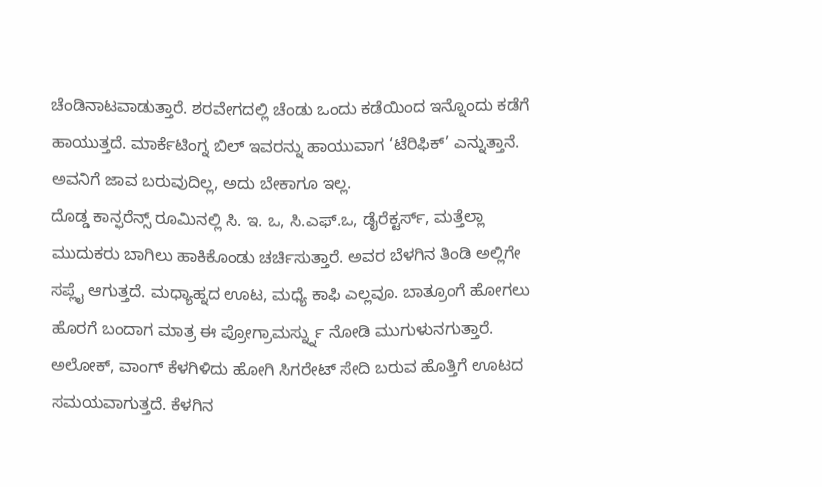ಚೆಂಡಿನಾಟವಾಡುತ್ತಾರೆ. ಶರವೇಗದಲ್ಲಿ ಚೆಂಡು ಒಂದು ಕಡೆಯಿಂದ ಇನ್ನೊಂದು ಕಡೆಗೆ ಹಾಯುತ್ತದೆ. ಮಾರ್ಕೆಟಿಂಗ್ನ ಬಿಲ್ ಇವರನ್ನು ಹಾಯುವಾಗ ‘ಟೆರಿಫಿಕ್’ ಎನ್ನುತ್ತಾನೆ. ಅವನಿಗೆ ಜಾವ ಬರುವುದಿಲ್ಲ, ಅದು ಬೇಕಾಗೂ ಇಲ್ಲ.
ದೊಡ್ಡ ಕಾನ್ಫರೆನ್ಸ್ ರೂಮಿನಲ್ಲಿ ಸಿ. ಇ. ಒ, ಸಿ.ಎಫ್.ಒ, ಡೈರೆಕ್ಟರ್ಸ್, ಮತ್ತೆಲ್ಲಾ ಮುದುಕರು ಬಾಗಿಲು ಹಾಕಿಕೊಂಡು ಚರ್ಚಿಸುತ್ತಾರೆ. ಅವರ ಬೆಳಗಿನ ತಿಂಡಿ ಅಲ್ಲಿಗೇ ಸಪ್ಲೈ ಆಗುತ್ತದೆ. ಮಧ್ಯಾಹ್ನದ ಊಟ, ಮಧ್ಯೆ ಕಾಫಿ ಎಲ್ಲವೂ. ಬಾತ್ರೂಂಗೆ ಹೋಗಲು ಹೊರಗೆ ಬಂದಾಗ ಮಾತ್ರ ಈ ಪ್ರೋಗ್ರಾಮರ್ಸ್ನ್ನು ನೋಡಿ ಮುಗುಳುನಗುತ್ತಾರೆ.
ಅಲೋಕ್, ವಾಂಗ್ ಕೆಳಗಿಳಿದು ಹೋಗಿ ಸಿಗರೇಟ್ ಸೇದಿ ಬರುವ ಹೊತ್ತಿಗೆ ಊಟದ ಸಮಯವಾಗುತ್ತದೆ. ಕೆಳಗಿನ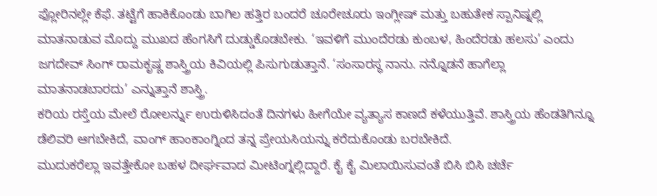ಫ್ಲೋರಿನಲ್ಲೇ ಕೆಫೆ. ತಟ್ಟೆಗೆ ಹಾಕಿಕೊಂಡು ಬಾಗಿಲ ಹತ್ತಿರ ಬಂದರೆ ಚೂರೇಚೂರು ಇಂಗ್ಲೀಷ್ ಮತ್ತು ಬಹುತೇಕ ಸ್ಪಾನಿಷ್ನಲ್ಲಿ ಮಾತನಾಡುವ ಮೊದ್ದು ಮುಖದ ಹೆಂಗಸಿಗೆ ದುಡ್ಡುಕೊಡಬೇಕು. ‘ಇವಳಿಗೆ ಮುಂದೆರಡು ಕುಂಬಳ, ಹಿಂದೆರಡು ಹಲಸು’ ಎಂದು ಜಗದೇವ್ ಸಿಂಗ್ ರಾಮಕೃಷ್ಣ ಶಾಸ್ತ್ರಿಯ ಕಿವಿಯಲ್ಲಿ ಪಿಸುಗುಡುತ್ತಾನೆ. ‘ಸಂಸಾರಸ್ಥ ನಾನು. ನನ್ನೊಡನೆ ಹಾಗೆಲ್ಲಾ ಮಾತನಾಡಬಾರದು’ ಎನ್ನುತ್ತಾನೆ ಶಾಸ್ತ್ರಿ.
ಕರಿಯ ರಸ್ತೆಯ ಮೇಲೆ ರೋಲರ್ನ್ನು ಉರುಳಿಸಿದಂತೆ ದಿನಗಳು ಹೀಗೆಯೇ ವ್ಯತ್ಯಾಸ ಕಾಣದೆ ಕಳೆಯುತ್ತಿವೆ. ಶಾಸ್ತ್ರಿಯ ಹೆಂಡತಿಗಿನ್ನೂ ಡೆಲಿವರಿ ಆಗಬೇಕಿದೆ, ವಾಂಗ್ ಹಾಂಕಾಂಗ್ನಿಂದ ತನ್ನ ಪ್ರೇಯಸಿಯನ್ನು ಕರೆದುಕೊಂಡು ಬರಬೇಕಿದೆ.
ಮುದುಕರೆಲ್ಲಾ ಇವತ್ತೇಕೋ ಬಹಳ ದೀರ್ಘವಾದ ಮೀಟಿಂಗ್ನಲ್ಲಿದ್ದಾರೆ. ಕೈ ಕೈ ಮಿಲಾಯಿಸುವಂತೆ ಬಿಸಿ ಬಿಸಿ ಚರ್ಚೆ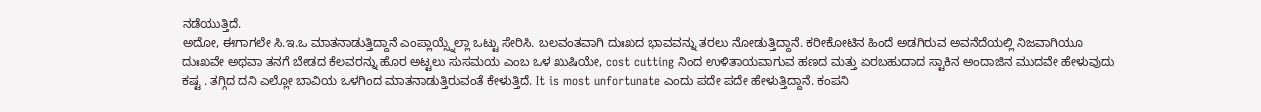ನಡೆಯುತ್ತಿದೆ.
ಅದೋ, ಈಗಾಗಲೇ ಸಿ.ಇ.ಒ ಮಾತನಾಡುತ್ತಿದ್ದಾನೆ ಎಂಪ್ಲಾಯ್ಸ್ನೆಲ್ಲಾ ಒಟ್ಟು ಸೇರಿಸಿ. ಬಲವಂತವಾಗಿ ದುಃಖದ ಭಾವವನ್ನು ತರಲು ನೋಡುತ್ತಿದ್ದಾನೆ. ಕರೀಕೋಟಿನ ಹಿಂದೆ ಅಡಗಿರುವ ಅವನೆದೆಯಲ್ಲಿ ನಿಜವಾಗಿಯೂ ದುಃಖವೇ ಅಥವಾ ತನಗೆ ಬೇಡದ ಕೆಲವರನ್ನು ಹೊರ ಅಟ್ಟಲು ಸುಸಮಯ ಎಂಬ ಒಳ ಖುಷಿಯೇ, cost cutting ನಿಂದ ಉಳಿತಾಯವಾಗುವ ಹಣದ ಮತ್ತು ಏರಬಹುದಾದ ಸ್ಟಾಕಿನ ಅಂದಾಜಿನ ಮುದವೇ ಹೇಳುವುದು ಕಷ್ಟ . ತಗ್ಗಿದ ದನಿ ಎಲ್ಲೋ ಬಾವಿಯ ಒಳಗಿಂದ ಮಾತನಾಡುತ್ತಿರುವಂತೆ ಕೇಳುತ್ತಿದೆ. It is most unfortunate ಎಂದು ಪದೇ ಪದೇ ಹೇಳುತ್ತಿದ್ದಾನೆ. ಕಂಪನಿ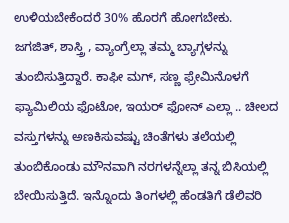ಉಳಿಯಬೇಕೆಂದರೆ 30% ಹೊರಗೆ ಹೋಗಬೇಕು.
ಜಗಜಿತ್, ಶಾಸ್ತ್ರಿ , ವ್ಯಾಂಗ್ರೆಲ್ಲಾ ತಮ್ಮ ಬ್ಯಾಗ್ಗಳನ್ನು ತುಂಬಿಸುತ್ತಿದ್ದಾರೆ. ಕಾಫೀ ಮಗ್, ಸಣ್ಣ ಫ್ರೇಮಿನೊಳಗೆ ಫ್ಯಾಮಿಲಿಯ ಫೊಟೋ, ಇಯರ್ ಫೋನ್ ಎಲ್ಲಾ .. ಚೀಲದ ವಸ್ತುಗಳನ್ನು ಅಣಕಿಸುವಷ್ಟು ಚಿಂತೆಗಳು ತಲೆಯಲ್ಲಿ ತುಂಬಿಕೊಂಡು ಮೌನವಾಗಿ ನರಗಳನ್ನೆಲ್ಲಾ ತನ್ನ ಬಿಸಿಯಲ್ಲಿ ಬೇಯಿಸುತ್ತಿದೆ. ಇನ್ನೊಂದು ತಿಂಗಳಲ್ಲಿ ಹೆಂಡತಿಗೆ ಡೆಲಿವರಿ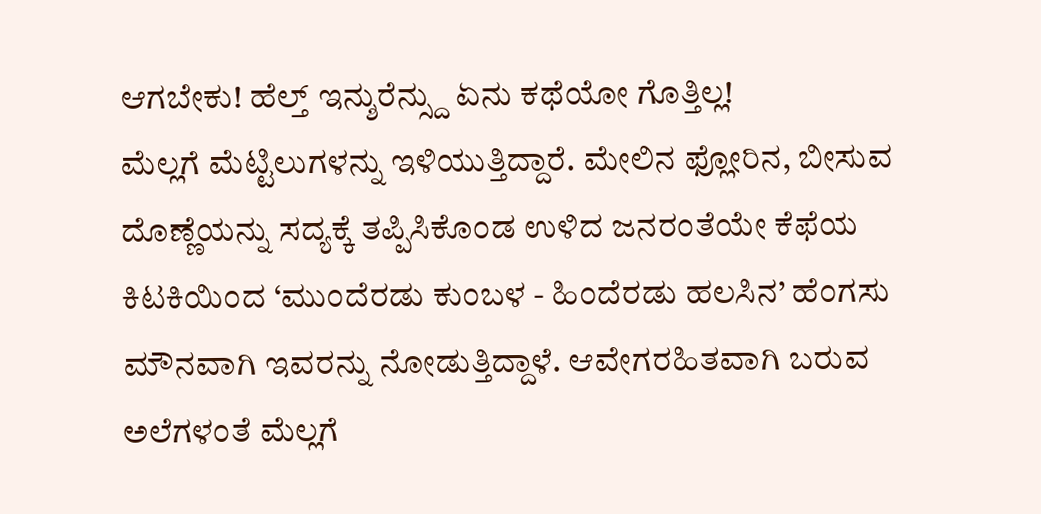ಆಗಬೇಕು! ಹೆಲ್ತ್ ಇನ್ಶುರೆನ್ಸ್ದು ಏನು ಕಥೆಯೋ ಗೊತ್ತಿಲ್ಲ!
ಮೆಲ್ಲಗೆ ಮೆಟ್ಟಿಲುಗಳನ್ನು ಇಳಿಯುತ್ತಿದ್ದಾರೆ. ಮೇಲಿನ ಫ್ಲೋರಿನ, ಬೀಸುವ ದೊಣ್ಣೆಯನ್ನು ಸದ್ಯಕ್ಕೆ ತಪ್ಪಿಸಿಕೊಂಡ ಉಳಿದ ಜನರಂತೆಯೇ ಕೆಫೆಯ ಕಿಟಕಿಯಿಂದ ‘ಮುಂದೆರಡು ಕುಂಬಳ - ಹಿಂದೆರಡು ಹಲಸಿನ’ ಹೆಂಗಸು ಮೌನವಾಗಿ ಇವರನ್ನು ನೋಡುತ್ತಿದ್ದಾಳೆ. ಆವೇಗರಹಿತವಾಗಿ ಬರುವ ಅಲೆಗಳಂತೆ ಮೆಲ್ಲಗೆ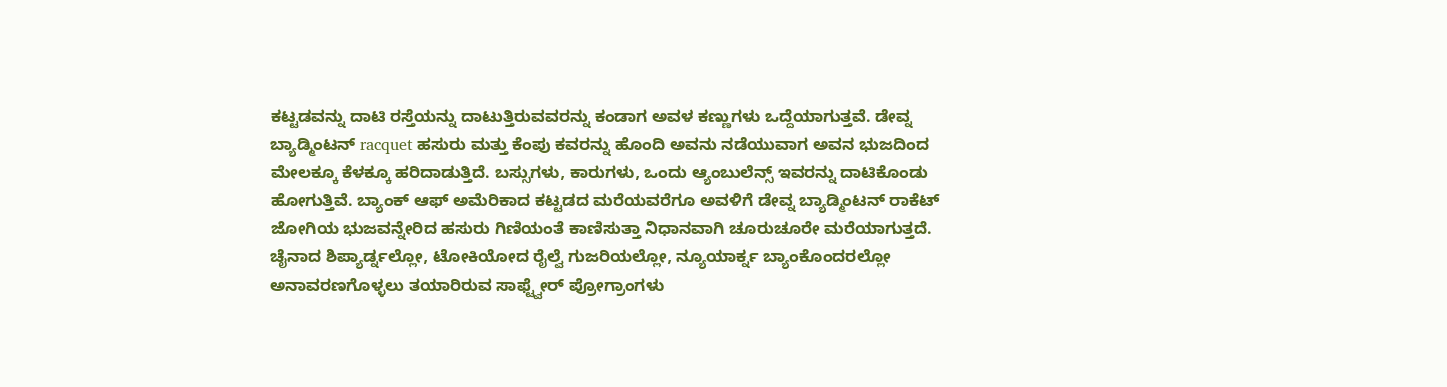ಕಟ್ಟಡವನ್ನು ದಾಟಿ ರಸ್ತೆಯನ್ನು ದಾಟುತ್ತಿರುವವರನ್ನು ಕಂಡಾಗ ಅವಳ ಕಣ್ಣುಗಳು ಒದ್ದೆಯಾಗುತ್ತವೆ. ಡೇವ್ನ ಬ್ಯಾಡ್ಮಿಂಟನ್ racquet ಹಸುರು ಮತ್ತು ಕೆಂಪು ಕವರನ್ನು ಹೊಂದಿ ಅವನು ನಡೆಯುವಾಗ ಅವನ ಭುಜದಿಂದ ಮೇಲಕ್ಕೂ ಕೆಳಕ್ಕೂ ಹರಿದಾಡುತ್ತಿದೆ. ಬಸ್ಸುಗಳು, ಕಾರುಗಳು, ಒಂದು ಆ್ಯಂಬುಲೆನ್ಸ್ ಇವರನ್ನು ದಾಟಿಕೊಂಡು ಹೋಗುತ್ತಿವೆ. ಬ್ಯಾಂಕ್ ಆಫ್ ಅಮೆರಿಕಾದ ಕಟ್ಟಡದ ಮರೆಯವರೆಗೂ ಅವಳಿಗೆ ಡೇವ್ನ ಬ್ಯಾಡ್ಮಿಂಟನ್ ರಾಕೆಟ್ ಜೋಗಿಯ ಭುಜವನ್ನೇರಿದ ಹಸುರು ಗಿಣಿಯಂತೆ ಕಾಣಿಸುತ್ತಾ ನಿಧಾನವಾಗಿ ಚೂರುಚೂರೇ ಮರೆಯಾಗುತ್ತದೆ.
ಚೈನಾದ ಶಿಪ್ಯಾರ್ಡ್ನಲ್ಲೋ, ಟೋಕಿಯೋದ ರೈಲ್ವೆ ಗುಜರಿಯಲ್ಲೋ, ನ್ಯೂಯಾರ್ಕ್ನ ಬ್ಯಾಂಕೊಂದರಲ್ಲೋ ಅನಾವರಣಗೊಳ್ಳಲು ತಯಾರಿರುವ ಸಾಫ್ಟ್ವೇರ್ ಪ್ರೋಗ್ರಾಂಗಳು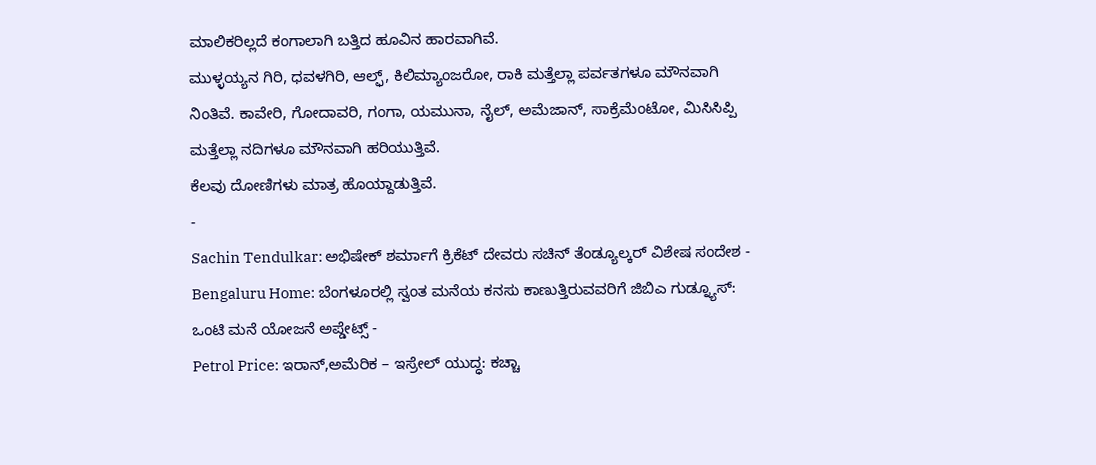ಮಾಲಿಕರಿಲ್ಲದೆ ಕಂಗಾಲಾಗಿ ಬತ್ತಿದ ಹೂವಿನ ಹಾರವಾಗಿವೆ.
ಮುಳ್ಳಯ್ಯನ ಗಿರಿ, ಧವಳಗಿರಿ, ಆಲ್ಫ್, ಕಿಲಿಮ್ಯಾಂಜರೋ, ರಾಕಿ ಮತ್ತೆಲ್ಲಾ ಪರ್ವತಗಳೂ ಮೌನವಾಗಿ ನಿಂತಿವೆ. ಕಾವೇರಿ, ಗೋದಾವರಿ, ಗಂಗಾ, ಯಮುನಾ, ನೈಲ್, ಅಮೆಜಾನ್, ಸಾಕ್ರೆಮೆಂಟೋ, ಮಿಸಿಸಿಪ್ಪಿ ಮತ್ತೆಲ್ಲಾ ನದಿಗಳೂ ಮೌನವಾಗಿ ಹರಿಯುತ್ತಿವೆ.
ಕೆಲವು ದೋಣಿಗಳು ಮಾತ್ರ ಹೊಯ್ದಾಡುತ್ತಿವೆ.
-
Sachin Tendulkar: ಅಭಿಷೇಕ್ ಶರ್ಮಾಗೆ ಕ್ರಿಕೆಟ್ ದೇವರು ಸಚಿನ್ ತೆಂಡ್ಯೂಲ್ಕರ್ ವಿಶೇಷ ಸಂದೇಶ -
Bengaluru Home: ಬೆಂಗಳೂರಲ್ಲಿ ಸ್ವಂತ ಮನೆಯ ಕನಸು ಕಾಣುತ್ತಿರುವವರಿಗೆ ಜಿಬಿಎ ಗುಡ್ನ್ಯೂಸ್: ಒಂಟಿ ಮನೆ ಯೋಜನೆ ಅಪ್ಡೇಟ್ಸ್ -
Petrol Price: ಇರಾನ್,ಅಮೆರಿಕ – ಇಸ್ರೇಲ್ ಯುದ್ಧ: ಕಚ್ಚಾ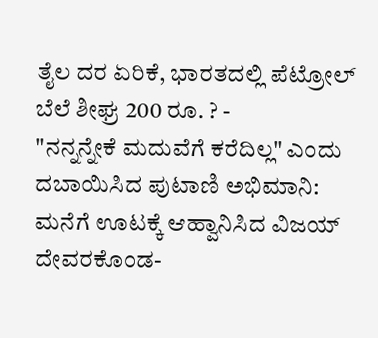ತೈಲ ದರ ಏರಿಕೆ, ಭಾರತದಲ್ಲಿ ಪೆಟ್ರೋಲ್ ಬೆಲೆ ಶೀಘ್ರ 200 ರೂ. ? -
"ನನ್ನನ್ನೇಕೆ ಮದುವೆಗೆ ಕರೆದಿಲ್ಲ" ಎಂದು ದಬಾಯಿಸಿದ ಪುಟಾಣಿ ಅಭಿಮಾನಿ: ಮನೆಗೆ ಊಟಕ್ಕೆ ಆಹ್ವಾನಿಸಿದ ವಿಜಯ್ ದೇವರಕೊಂಡ-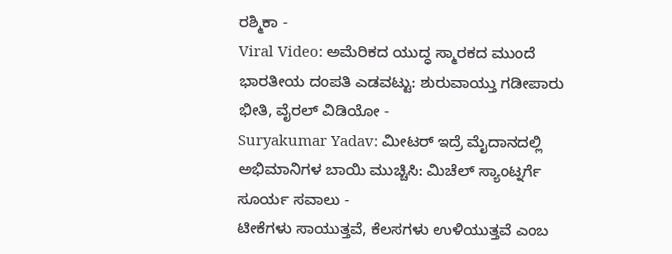ರಶ್ಮಿಕಾ -
Viral Video: ಅಮೆರಿಕದ ಯುದ್ಧ ಸ್ಮಾರಕದ ಮುಂದೆ ಭಾರತೀಯ ದಂಪತಿ ಎಡವಟ್ಟು: ಶುರುವಾಯ್ತು ಗಡೀಪಾರು ಭೀತಿ, ವೈರಲ್ ವಿಡಿಯೋ -
Suryakumar Yadav: ಮೀಟರ್ ಇದ್ರೆ ಮೈದಾನದಲ್ಲಿ ಅಭಿಮಾನಿಗಳ ಬಾಯಿ ಮುಚ್ಚಿಸಿ: ಮಿಚೆಲ್ ಸ್ಯಾಂಟ್ನರ್ಗೆ ಸೂರ್ಯ ಸವಾಲು -
ಟೀಕೆಗಳು ಸಾಯುತ್ತವೆ, ಕೆಲಸಗಳು ಉಳಿಯುತ್ತವೆ ಎಂಬ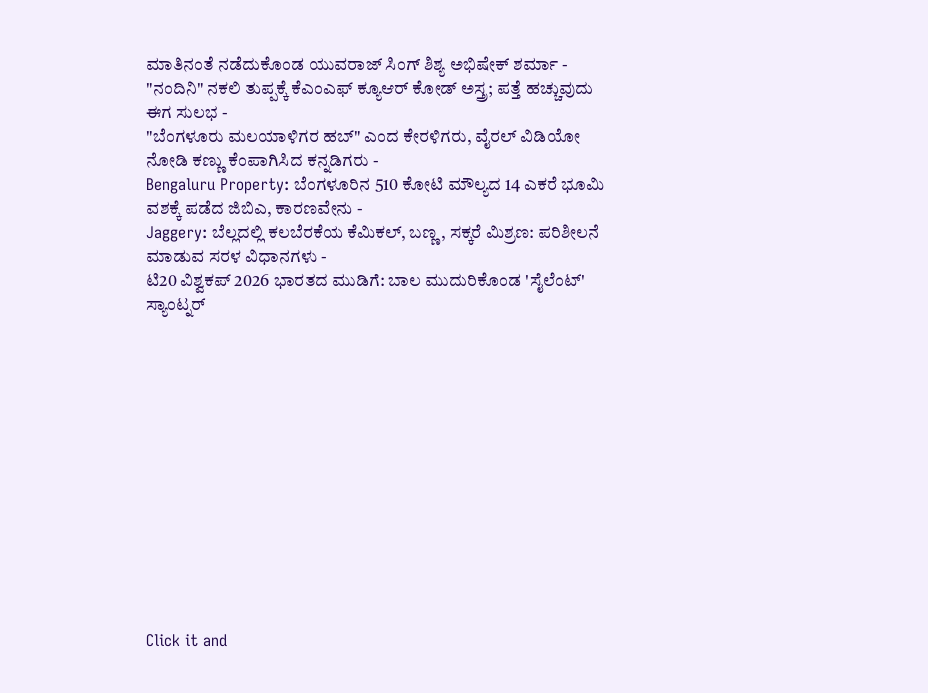ಮಾತಿನಂತೆ ನಡೆದುಕೊಂಡ ಯುವರಾಜ್ ಸಿಂಗ್ ಶಿಶ್ಯ ಅಭಿಷೇಕ್ ಶರ್ಮಾ -
"ನಂದಿನಿ" ನಕಲಿ ತುಪ್ಪಕ್ಕೆ ಕೆಎಂಎಫ್ ಕ್ಯೂಆರ್ ಕೋಡ್ ಅಸ್ತ್ರ; ಪತ್ತೆ ಹಚ್ಚುವುದು ಈಗ ಸುಲಭ -
"ಬೆಂಗಳೂರು ಮಲಯಾಳಿಗರ ಹಬ್" ಎಂದ ಕೇರಳಿಗರು, ವೈರಲ್ ವಿಡಿಯೋ ನೋಡಿ ಕಣ್ಣು ಕೆಂಪಾಗಿಸಿದ ಕನ್ನಡಿಗರು -
Bengaluru Property: ಬೆಂಗಳೂರಿನ 510 ಕೋಟಿ ಮೌಲ್ಯದ 14 ಎಕರೆ ಭೂಮಿ ವಶಕ್ಕೆ ಪಡೆದ ಜಿಬಿಎ, ಕಾರಣವೇನು -
Jaggery: ಬೆಲ್ಲದಲ್ಲಿ ಕಲಬೆರಕೆಯ ಕೆಮಿಕಲ್, ಬಣ್ಣ, ಸಕ್ಕರೆ ಮಿಶ್ರಣ: ಪರಿಶೀಲನೆ ಮಾಡುವ ಸರಳ ವಿಧಾನಗಳು -
ಟಿ20 ವಿಶ್ವಕಪ್ 2026 ಭಾರತದ ಮುಡಿಗೆ: ಬಾಲ ಮುದುರಿಕೊಂಡ 'ಸೈಲೆಂಟ್' ಸ್ಯಾಂಟ್ನರ್













Click it and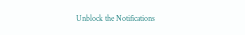Unblock the Notifications